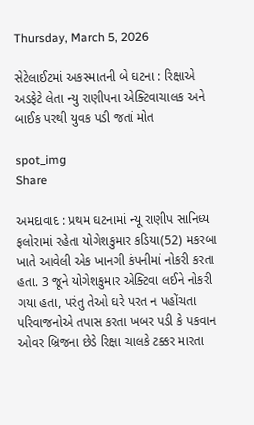Thursday, March 5, 2026

સેટેલાઈટમાં અકસ્માતની બે ઘટના : રિક્ષાએ અડફેટે લેતા ન્યુ રાણીપના એક્ટિવાચાલક અને બાઈક પરથી યુવક પડી જતાં મોત

spot_img
Share

અમદાવાદ : પ્રથમ ઘટનામાં ન્યૂ રાણીપ સાનિધ્ય ફલોરામાં રહેતા યોગેશકુમાર કડિયા(52) મકરબા ખાતે આવેલી એક ખાનગી કંપનીમાં નોકરી કરતા હતા. 3 જૂને યોગેશકુમાર એક્ટિવા લઈને નોકરી ગયા હતા, પરંતુ તેઓ ઘરે પરત ન પહોંચતા પરિવાજનોએ તપાસ કરતા ખબર પડી કે પકવાન ઓવર બ્રિજના છેડે રિક્ષા ચાલકે ટક્કર મારતા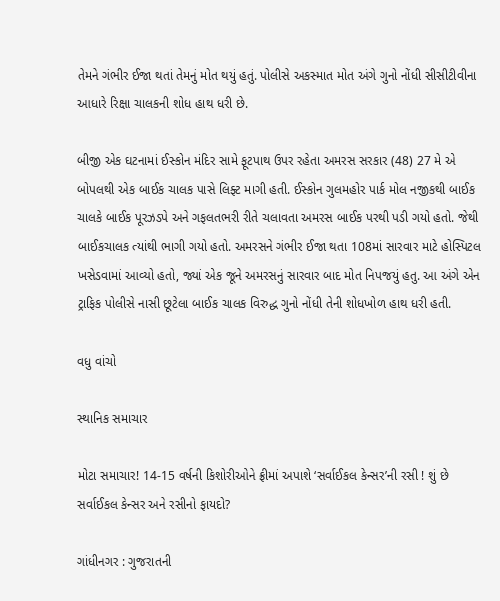તેમને ગંભીર ઈજા થતાં તેમનું મોત થયું હતું. પોલીસે અકસ્માત મોત અંગે ગુનો નોંધી સીસીટીવીના આધારે રિક્ષા ચાલકની શોધ હાથ ધરી છે.

બીજી એક ઘટનામાં ઈસ્કોન મંદિર સામે ફૂટપાથ ઉપર રહેતા અમરસ સરકાર (48) 27 મે એ બોપલથી એક બાઈક ચાલક પાસે લિફ્ટ માગી હતી. ઈસ્કોન ગુલમહોર પાર્ક મોલ નજીકથી બાઈક ચાલકે બાઈક પૂરઝડપે અને ગફલતભરી રીતે ચલાવતા અમરસ બાઈક પરથી પડી ગયો હતો. જેથી બાઈકચાલક ત્યાંથી ભાગી ગયો હતો. અમરસને ગંભીર ઈજા થતા 108માં સારવાર માટે હોસ્પિટલ ખસેડવામાં આવ્યો હતો, જ્યાં એક જૂને અમરસનું સારવાર બાદ મોત નિપજયું હતુ. આ અંગે એન ટ્રાફિક પોલીસે નાસી છૂટેલા બાઈક ચાલક વિરુદ્ધ ગુનો નોંધી તેની શોધખોળ હાથ ધરી હતી.

વધુ વાંચો

સ્થાનિક સમાચાર

મોટા સમાચાર! 14-15 વર્ષની કિશોરીઓને ફ્રીમાં અપાશે ‘સર્વાઈકલ કેન્સર’ની રસી ! શું છે સર્વાઈકલ કેન્સર અને રસીનો ફાયદો?

ગાંધીનગર : ગુજરાતની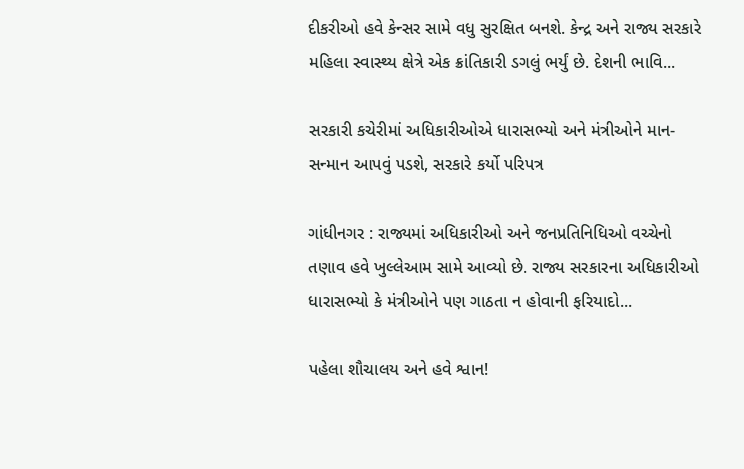દીકરીઓ હવે કેન્સર સામે વધુ સુરક્ષિત બનશે. કેન્દ્ર અને રાજ્ય સરકારે મહિલા સ્વાસ્થ્ય ક્ષેત્રે એક ક્રાંતિકારી ડગલું ભર્યું છે. દેશની ભાવિ...

સરકારી કચેરીમાં અધિકારીઓએ ધારાસભ્યો અને મંત્રીઓને માન-સન્માન આપવું પડશે, સરકારે કર્યો પરિપત્ર

ગાંધીનગર : રાજ્યમાં અધિકારીઓ અને જનપ્રતિનિધિઓ વચ્ચેનો તણાવ હવે ખુલ્લેઆમ સામે આવ્યો છે. રાજ્ય સરકારના અધિકારીઓ ધારાસભ્યો કે મંત્રીઓને પણ ગાઠતા ન હોવાની ફરિયાદો...

પહેલા શૌચાલય અને હવે શ્વાન!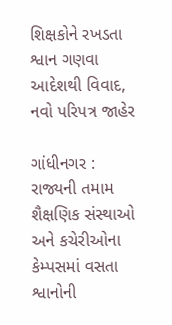શિક્ષકોને રખડતા શ્વાન ગણવા આદેશથી વિવાદ, નવો પરિપત્ર જાહેર

ગાંધીનગર : રાજ્યની તમામ શૈક્ષણિક સંસ્થાઓ અને કચેરીઓના કેમ્પસમાં વસતા શ્વાનોની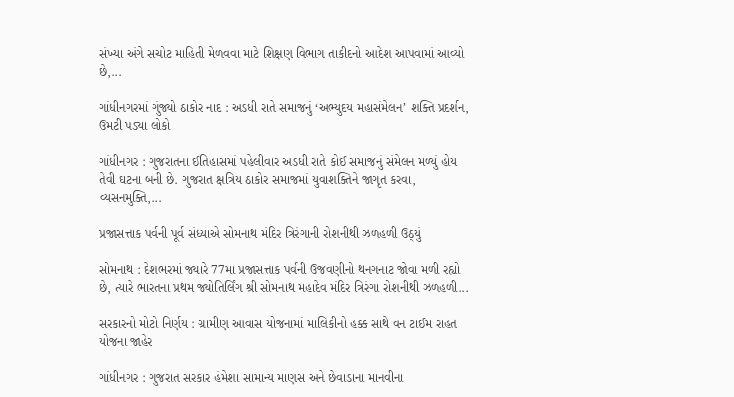સંખ્યા અંગે સચોટ માહિતી મેળવવા માટે શિક્ષણ વિભાગ તાકીદનો આદેશ આપવામાં આવ્યો છે,...

ગાંધીનગરમાં ગુંજ્યો ઠાકોર નાદ : અડધી રાતે સમાજનું ‘અભ્યુદય મહાસંમેલન’ શક્તિ પ્રદર્શન, ઉમટી પડ્યા લોકો

ગાંધીનગર : ગુજરાતના ઈતિહાસમાં પહેલીવાર અડધી રાતે કોઈ સમાજનું સંમેલન મળ્યું હોય તેવી ઘટના બની છે. ગુજરાત ક્ષત્રિય ઠાકોર સમાજમાં યુવાશક્તિને જાગૃત કરવા, વ્યસનમુક્તિ,...

પ્રજાસત્તાક પર્વની પૂર્વ સંધ્યાએ સોમનાથ મંદિર ત્રિરંગાની રોશનીથી ઝળહળી ઉઠ્યું

સોમનાથ : દેશભરમાં જ્યારે 77મા પ્રજાસત્તાક પર્વની ઉજવણીનો થનગનાટ જોવા મળી રહ્યો છે, ત્યારે ભારતના પ્રથમ જ્યોતિર્લિંગ શ્રી સોમનાથ મહાદેવ મંદિર ત્રિરંગા રોશનીથી ઝળહળી...

સરકારનો મોટો નિર્ણય : ગ્રામીણ આવાસ યોજનામાં માલિકીનો હક્ક સાથે વન ટાઈમ રાહત યોજના જાહેર

ગાંધીનગર : ગુજરાત સરકાર હંમેશા સામાન્ય માણસ અને છેવાડાના માનવીના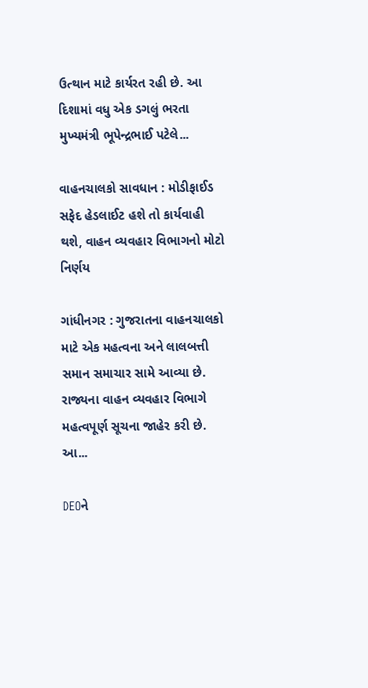ઉત્થાન માટે કાર્યરત રહી છે. આ દિશામાં વધુ એક ડગલું ભરતા મુખ્યમંત્રી ભૂપેન્દ્રભાઈ પટેલે...

વાહનચાલકો સાવધાન : મોડીફાઈડ સફેદ હેડલાઈટ હશે તો કાર્યવાહી થશે, વાહન વ્યવહાર વિભાગનો મોટો નિર્ણય

ગાંધીનગર : ગુજરાતના વાહનચાલકો માટે એક મહત્વના અને લાલબત્તી સમાન સમાચાર સામે આવ્યા છે. રાજ્યના વાહન વ્યવહાર વિભાગે મહત્વપૂર્ણ સૂચના જાહેર કરી છે. આ...

DEOને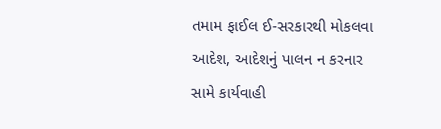તમામ ફાઈલ ઈ-સરકારથી મોકલવા આદેશ, આદેશનું પાલન ન કરનાર સામે કાર્યવાહી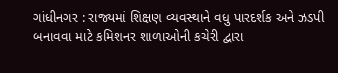ગાંધીનગર : રાજ્યમાં શિક્ષણ વ્યવસ્થાને વધુ પારદર્શક અને ઝડપી બનાવવા માટે કમિશનર શાળાઓની કચેરી દ્વારા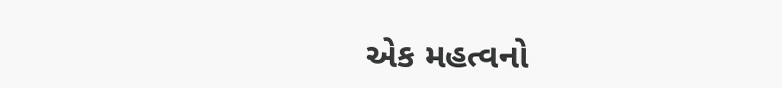એક મહત્વનો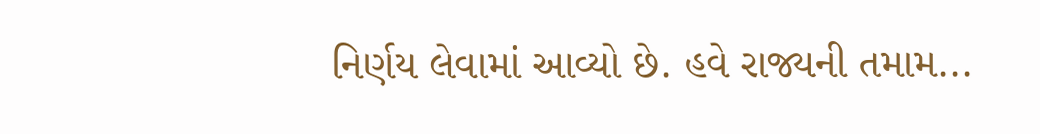નિર્ણય લેવામાં આવ્યો છે. હવે રાજ્યની તમામ...